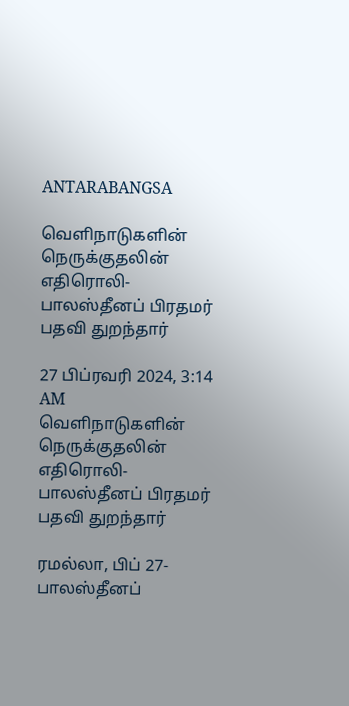ANTARABANGSA

வெளிநாடுகளின் நெருக்குதலின் எதிரொலி- பாலஸ்தீனப் பிரதமர் பதவி துறந்தார்

27 பிப்ரவரி 2024, 3:14 AM
வெளிநாடுகளின் நெருக்குதலின் எதிரொலி- பாலஸ்தீனப் பிரதமர் பதவி துறந்தார்

ரமல்லா, பிப் 27-  பாலஸ்தீனப்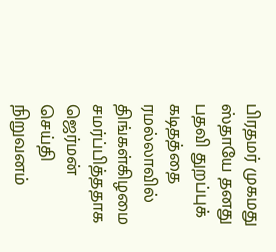பிரதமர் முகமது ஸ்தாயே தனது பதவி துறப்புக் கடிதத்தை ரமல்லாவில் திங்கள்கிழமை சமர்ப்பித்ததாக ஜெர்மன் செய்தி நிறுவனம்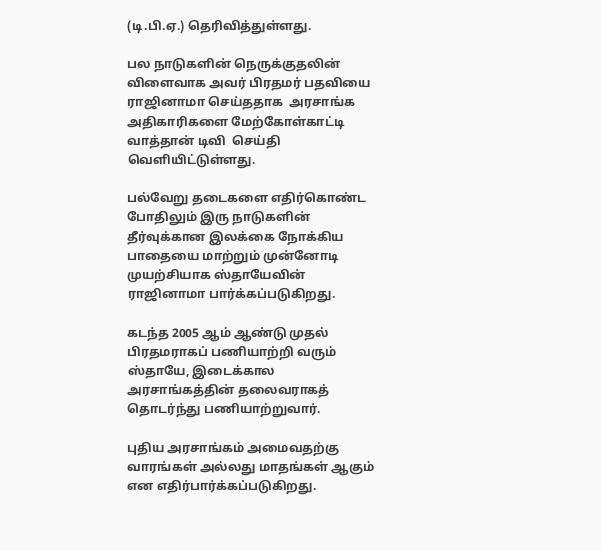(டி.பி.ஏ.) தெரிவித்துள்ளது.

பல நாடுகளின் நெருக்குதலின்  விளைவாக அவர் பிரதமர் பதவியை ராஜினாமா செய்ததாக  அரசாங்க அதிகாரிகளை மேற்கோள்காட்டி  வாத்தான் டிவி  செய்தி வெளியிட்டுள்ளது.

பல்வேறு தடைகளை எதிர்கொண்ட போதிலும் இரு நாடுகளின் தீர்வுக்கான இலக்கை நோக்கிய பாதையை மாற்றும் முன்னோடி  முயற்சியாக ஸ்தாயேவின் ராஜினாமா பார்க்கப்படுகிறது.

கடந்த 2005 ஆம் ஆண்டு முதல் பிரதமராகப் பணியாற்றி வரும் ஸ்தாயே, இடைக்கால அரசாங்கத்தின் தலைவராகத் தொடர்ந்து பணியாற்றுவார்.

புதிய அரசாங்கம் அமைவதற்கு வாரங்கள் அல்லது மாதங்கள் ஆகும் என எதிர்பார்க்கப்படுகிறது.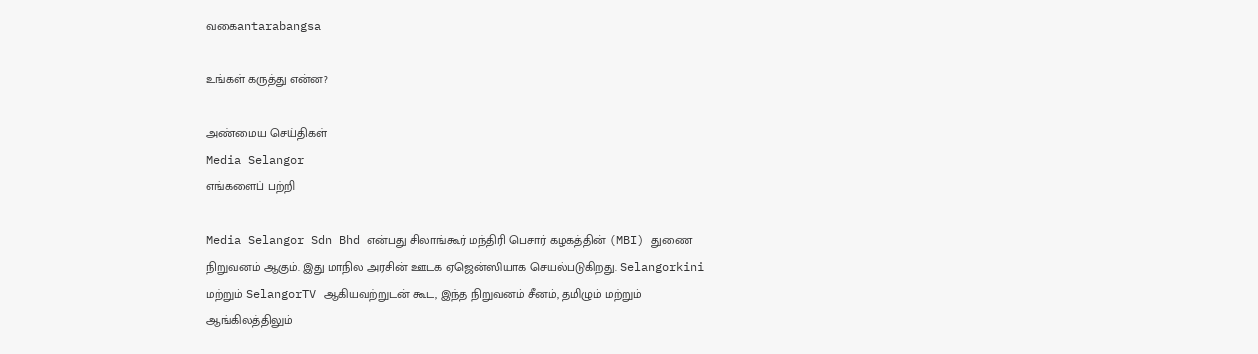வகைantarabangsa

உங்கள் கருத்து என்ன?

அண்மைய செய்திகள்
Media Selangor
எங்களைப் பற்றி

Media Selangor Sdn Bhd என்பது சிலாங்கூர் மந்திரி பெசார் கழகத்தின் (MBI) துணை நிறுவனம் ஆகும். இது மாநில அரசின் ஊடக ஏஜென்ஸியாக செயல்படுகிறது. Selangorkini மற்றும் SelangorTV ஆகியவற்றுடன் கூட, இந்த நிறுவனம் சீனம், தமிழும் மற்றும் ஆங்கிலத்திலும்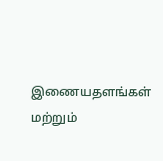இணையதளங்கள் மற்றும்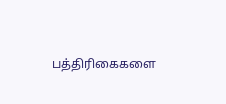பத்திரிகைகளை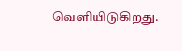வெளியிடுகிறது.